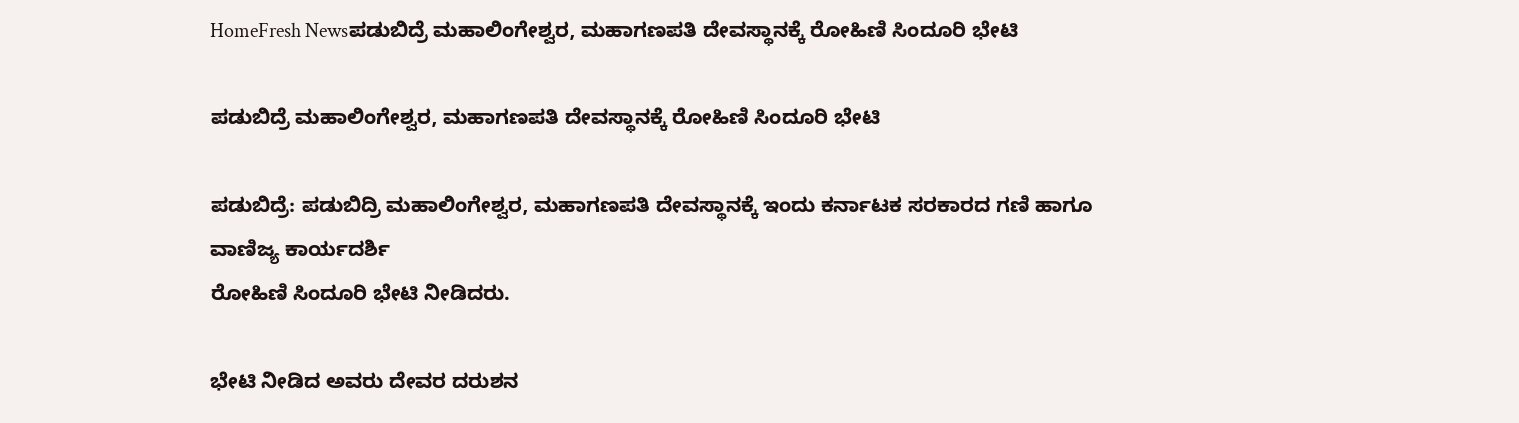HomeFresh Newsಪಡುಬಿದ್ರೆ ಮಹಾಲಿಂಗೇಶ್ವರ, ಮಹಾಗಣಪತಿ ದೇವಸ್ಥಾನಕ್ಕೆ ರೋಹಿಣಿ ಸಿಂದೂರಿ ಭೇಟಿ

ಪಡುಬಿದ್ರೆ ಮಹಾಲಿಂಗೇಶ್ವರ, ಮಹಾಗಣಪತಿ ದೇವಸ್ಥಾನಕ್ಕೆ ರೋಹಿಣಿ ಸಿಂದೂರಿ ಭೇಟಿ

ಪಡುಬಿದ್ರೆ: ಪಡುಬಿದ್ರಿ ಮಹಾಲಿಂಗೇಶ್ವರ, ಮಹಾಗಣಪತಿ ದೇವಸ್ಥಾನಕ್ಕೆ ಇಂದು ಕರ್ನಾಟಕ ಸರಕಾರದ ಗಣಿ ಹಾಗೂ ವಾಣಿಜ್ಯ ಕಾರ್ಯದರ್ಶಿ
ರೋಹಿಣಿ ಸಿಂದೂರಿ ಭೇಟಿ ನೀಡಿದರು.

ಭೇಟಿ ನೀಡಿದ ಅವರು ದೇವರ ದರುಶನ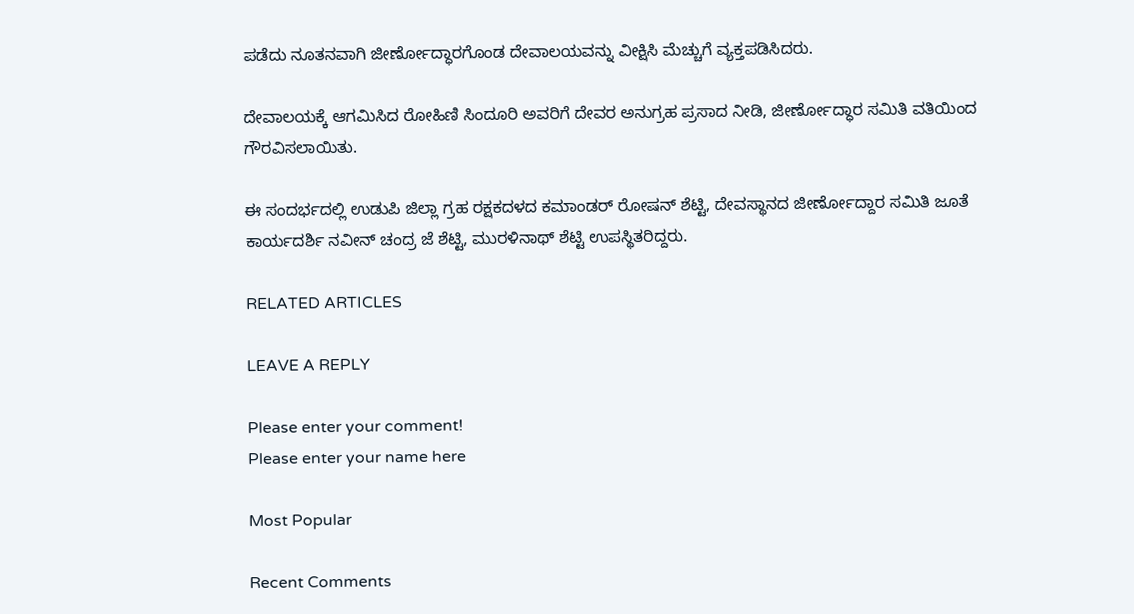ಪಡೆದು ನೂತನವಾಗಿ ಜೀರ್ಣೋದ್ಧಾರಗೊಂಡ ದೇವಾಲಯವನ್ನು ವೀಕ್ಷಿಸಿ ಮೆಚ್ಚುಗೆ ವ್ಯಕ್ತಪಡಿಸಿದರು.

ದೇವಾಲಯಕ್ಕೆ ಆಗಮಿಸಿದ ರೋಹಿಣಿ ಸಿಂದೂರಿ ಅವರಿಗೆ ದೇವರ ಅನುಗ್ರಹ ಪ್ರಸಾದ ನೀಡಿ, ಜೀರ್ಣೋದ್ಧಾರ ಸಮಿತಿ ವತಿಯಿಂದ ಗೌರವಿಸಲಾಯಿತು.

ಈ ಸಂದರ್ಭದಲ್ಲಿ ಉಡುಪಿ ಜಿಲ್ಲಾ ಗ್ರಹ ರಕ್ಷಕದಳದ ಕಮಾಂಡರ್ ರೋಷನ್ ಶೆಟ್ಟಿ, ದೇವಸ್ಥಾನದ ಜೀರ್ಣೋದ್ದಾರ ಸಮಿತಿ ಜೂತೆ ಕಾರ್ಯದರ್ಶಿ ನವೀನ್ ಚಂದ್ರ ಜೆ ಶೆಟ್ಟಿ, ಮುರಳಿನಾಥ್ ಶೆಟ್ಟಿ ಉಪಸ್ಥಿತರಿದ್ದರು.

RELATED ARTICLES

LEAVE A REPLY

Please enter your comment!
Please enter your name here

Most Popular

Recent Comments